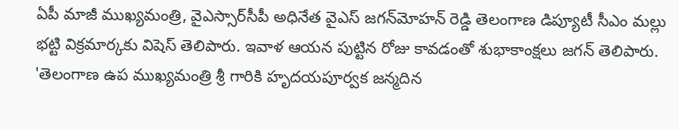ఏపీ మాజీ ముఖ్యమంత్రి, వైఎస్సార్‌సీపీ అధినేత వైఎస్ జగన్‌మోహన్ రెడ్డి తెలంగాణ డిప్యూటీ సీఎం మల్లు భట్టి విక్రమార్కకు విషెస్ తెలిపారు. ఇవాళ ఆయన పుట్టిన రోజు కావడంతో శుభాకాంక్షలు జగన్ తెలిపారు. 'తెలంగాణ ఉప ముఖ్యమంత్రి శ్రీ గారికి హృదయపూర్వక జన్మదిన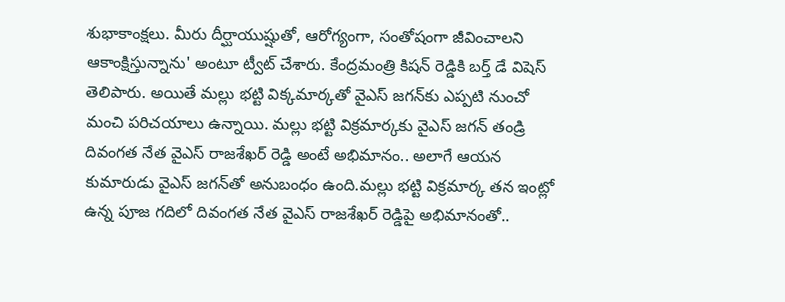శుభాకాంక్షలు. మీరు దీర్ఘాయుష్షుతో, ఆరోగ్యంగా, సంతోషంగా జీవించాలని ఆకాంక్షిస్తున్నాను' అంటూ ట్వీట్ చేశారు. కేంద్రమంత్రి కిషన్ రెడ్డికి బర్త్ డే విషెస్ తెలిపారు. అయితే మల్లు భట్టి విక్కమార్కతో వైఎస్ జగన్‌‌కు ఎప్పటి నుంచో మంచి పరిచయాలు ఉన్నాయి. మల్లు భట్టి విక్రమార్కకు వైఎస్ జగన్ తండ్రి దివంగత నేత వైఎస్ రాజశేఖర్ రెడ్డి అంటే అభిమానం.. అలాగే ఆయన కుమారుడు వైఎస్ జగన్‌తో అనుబంధం ఉంది.మల్లు భట్టి విక్రమార్క తన ఇంట్లో ఉన్న పూజ గదిలో దివంగత నేత వైఎస్ రాజశేఖర్ రెడ్డిపై అభిమానంతో..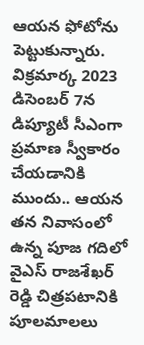ఆయన ఫోటోను పెట్టుకున్నారు. విక్రమార్క 2023 డిసెంబర్ 7న డిప్యూటీ సీఎంగా ప్రమాణ స్వీకారం చేయడానికి ముందు.. ఆయన తన నివాసంలో ఉన్న పూజ గదిలో వైఎస్ రాజశేఖర్ రెడ్డి చిత్రపటానికి పూలమాలలు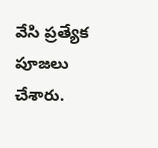వేసి ప్రత్యేక పూజలు చేశారు.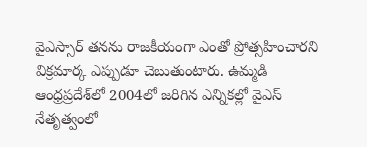వైఎస్సార్ తనను రాజకీయంగా ఎంతో ప్రోత్సహించారని విక్రమార్క ఎప్పుడూ చెబుతుంటారు. ఉమ్మడి ఆంధ్రప్రదేశ్‌లో 2004లో జరిగిన ఎన్నికల్లో వైఎస్ నేతృత్వంలో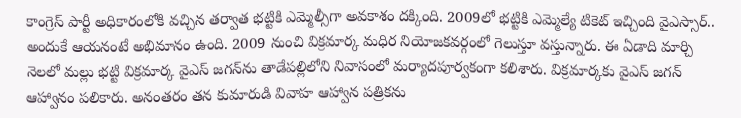కాంగ్రెస్ పార్టీ అధికారంలోకి వచ్చిన తర్వాత భట్టికి ఎమ్మెల్సీగా అవకాశం దక్కింది. 2009లో భట్టికి ఎమ్మెల్యే టికెట్ ఇచ్చింది వైఎస్సార్.. అందుకే ఆయనంటే అభిమానం ఉంది. 2009 నుంచి విక్రమార్క మధిర నియోజకవర్గంలో గెలుస్తూ వస్తున్నారు. ఈ ఏడాది మార్చి నెలలో మల్లు భట్టి విక్రమార్క వైఎస్ జగన్‌ను తాడేపల్లిలోని నివాసంలో మర్యాదపూర్వకంగా కలిశారు. విక్రమార్కకు వైఎస్ జగన్ ఆహ్వానం పలికారు. అనంతరం తన కుమారుడి వివాహ ఆహ్వాన పత్రికను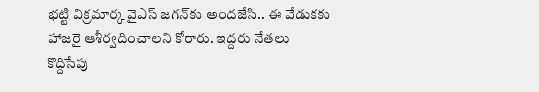భట్టి విక్రమార్క వైఎస్ జగన్‌కు అందజేసి.. ఈ వేడుకకు హాజరై ఆశీర్వదించాలని కోరారు. ఇద్దరు నేతలు కొద్దిసేపు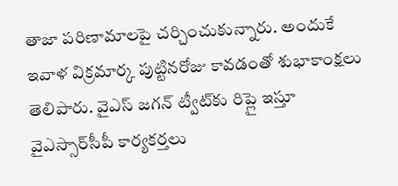తాజా పరిణామాలపై చర్చించుకున్నారు. అందుకే ఇవాళ విక్రమార్క పుట్టినరోజు కావడంతో శుభాకాంక్షలు తెలిపారు. వైఎస్ జగన్ ట్వీట్‌కు రిప్లై ఇస్తూ వైఎస్సార్‌సీపీ కార్యకర్తలు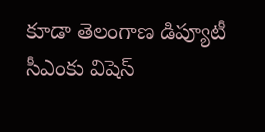కూడా తెలంగాణ డిప్యూటీ సీఎంకు విషెస్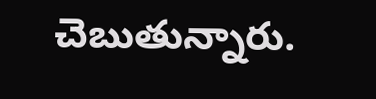చెబుతున్నారు.